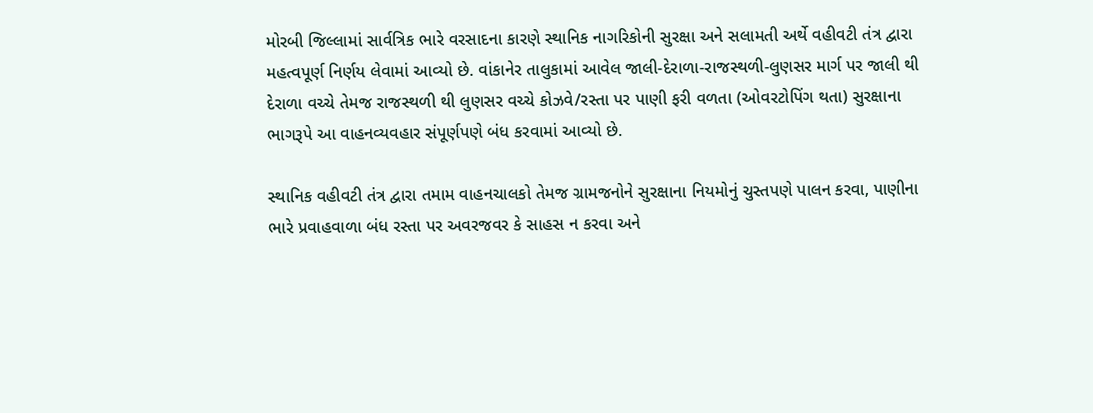મોરબી જિલ્લામાં સાર્વત્રિક ભારે વરસાદના કારણે સ્થાનિક નાગરિકોની સુરક્ષા અને સલામતી અર્થે વહીવટી તંત્ર દ્વારા મહત્વપૂર્ણ નિર્ણય લેવામાં આવ્યો છે. વાંકાનેર તાલુકામાં આવેલ જાલી-દેરાળા-રાજસ્થળી-લુણસર માર્ગ પર જાલી થી દેરાળા વચ્ચે તેમજ રાજસ્થળી થી લુણસર વચ્ચે કોઝવે/રસ્તા પર પાણી ફરી વળતા (ઓવરટોપિંગ થતા) સુરક્ષાના ભાગરૂપે આ વાહનવ્યવહાર સંપૂર્ણપણે બંધ કરવામાં આવ્યો છે.

સ્થાનિક વહીવટી તંત્ર દ્વારા તમામ વાહનચાલકો તેમજ ગ્રામજનોને સુરક્ષાના નિયમોનું ચુસ્તપણે પાલન કરવા, પાણીના ભારે પ્રવાહવાળા બંધ રસ્તા પર અવરજવર કે સાહસ ન કરવા અને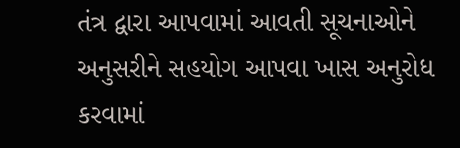તંત્ર દ્વારા આપવામાં આવતી સૂચનાઓને અનુસરીને સહયોગ આપવા ખાસ અનુરોધ કરવામાં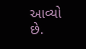આવ્યો છે.